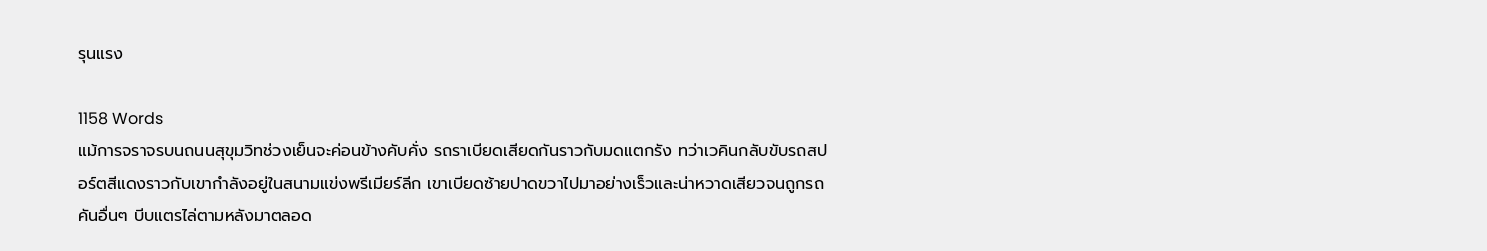รุนแรง

1158 Words
แม้การจราจรบนถนนสุขุมวิทช่วงเย็นจะค่อนข้างคับคั่ง รถราเบียดเสียดกันราวกับมดแตกรัง ทว่าเวคินกลับขับรถสปอร์ตสีแดงราวกับเขากำลังอยู่ในสนามแข่งพรีเมียร์ลีก เขาเบียดซ้ายปาดขวาไปมาอย่างเร็วและน่าหวาดเสียวจนถูกรถคันอื่นๆ บีบแตรไล่ตามหลังมาตลอด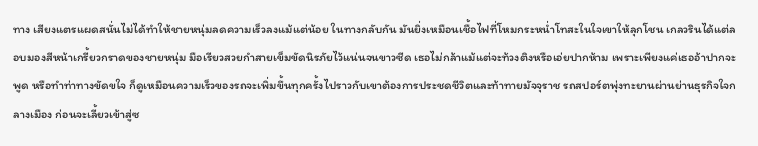ทาง เสียงแตรแผดสนั่นไม่ได้ทำให้ชายหนุ่มลดความเร็วลงแม้แต่น้อย ในทางกลับกัน มันยิ่งเหมือนเชื้อไฟที่โหมกระหน่ำโทสะในใจเขาให้ลุกโชน เกลวรินได้แต่ลอบมองสีหน้าเกรี้ยวกราดของชายหนุ่ม มือเรียวสวยกำสายเข็มขัดนิรภัยไว้แน่นจนขาวซีด เธอไม่กล้าแม้แต่จะท้วงติงหรือเอ่ยปากห้าม เพราะเพียงแค่เธออ้าปากจะพูด หรือทำท่าทางขัดขใจ ก็ดูเหมือนความเร็วของรถจะเพิ่มขึ้นทุกครั้งไปราวกับเขาต้องการประชดชีวิตและท้าทายมัจจุราช รถสปอร์ตพุ่งทะยานผ่านย่านธุรกิจใจกลางเมือง ก่อนจะเลี้ยวเข้าสู่ซ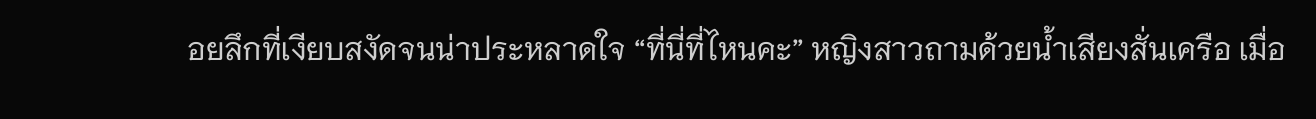อยลึกที่เงียบสงัดจนน่าประหลาดใจ “ที่นี่ที่ไหนคะ” หญิงสาวถามด้วยน้ำเสียงสั่นเครือ เมื่อ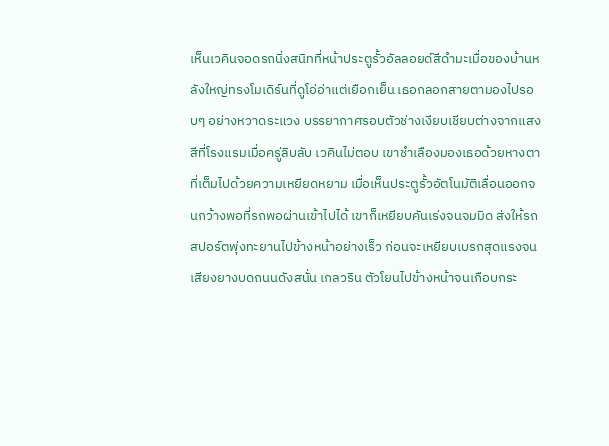เห็นเวคินจอดรถนิ่งสนิทที่หน้าประตูรั้วอัลลอยด์สีดำมะเมื่อของบ้านหลังใหญ่ทรงโมเดิร์นที่ดูโอ่อ่าแต่เยือกเย็น เธอกลอกสายตามองไปรอบๆ อย่างหวาดระแวง บรรยากาศรอบตัวช่างเงียบเชียบต่างจากแสงสีที่โรงแรมเมื่อครู่ลิบลับ เวคินไม่ตอบ เขาชำเลืองมองเธอด้วยหางตาที่เต็มไปด้วยความเหยียดหยาม เมื่อเห็นประตูรั้วอัตโนมัติเลื่อนออกจนกว้างพอที่รถพอผ่านเข้าไปได้ เขาก็เหยียบคันเร่งจนจมมิด ส่งให้รถสปอร์ตพุ่งทะยานไปข้างหน้าอย่างเร็ว ก่อนจะเหยียบเบรกสุดแรงจนเสียงยางบดถนนดังสนั่น เกลวริน ตัวโยนไปข้างหน้าจนเกือบกระ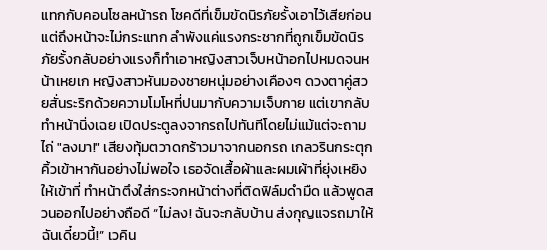แทกกับคอนโซลหน้ารถ โชคดีที่เข็มขัดนิรภัยรั้งเอาไว้เสียก่อน แต่ถึงหน้าจะไม่กระแทก ลำพังแค่แรงกระชากที่ถูกเข็มขัดนิรภัยรั้งกลับอย่างแรงก็ทำเอาหญิงสาวเจ็บหน้าอกไปหมดจนหน้าเหยเก หญิงสาวหันมองชายหนุ่มอย่างเคืองๆ ดวงตาคู่สวยสั่นระริกด้วยความโมโหที่ปนมากับความเจ็บกาย แต่เขากลับทำหน้านิ่งเฉย เปิดประตูลงจากรถไปทันทีโดยไม่แม้แต่จะถามไถ่ "ลงมา!" เสียงทุ้มตวาดกร้าวมาจากนอกรถ เกลวรินกระตุกคิ้วเข้าหากันอย่างไม่พอใจ เธอจัดเสื้อผ้าและผมเผ้าที่ยุ่งเหยิงให้เข้าที่ ทำหน้าตึงใส่กระจกหน้าต่างที่ติดฟิล์มดำมืด แล้วพูดสวนออกไปอย่างถือดี “ไม่ลง! ฉันจะกลับบ้าน ส่งกุญแจรถมาให้ฉันเดี๋ยวนี้!” เวคิน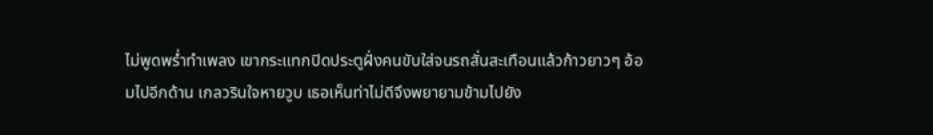ไม่พูดพร่ำทำเพลง เขากระแทกปิดประตูฝั่งคนขับใส่จนรถสั่นสะเทือนแล้วก้าวยาวๆ อ้อมไปอีกด้าน เกลวรินใจหายวูบ เธอเห็นท่าไม่ดีจึงพยายามข้ามไปยัง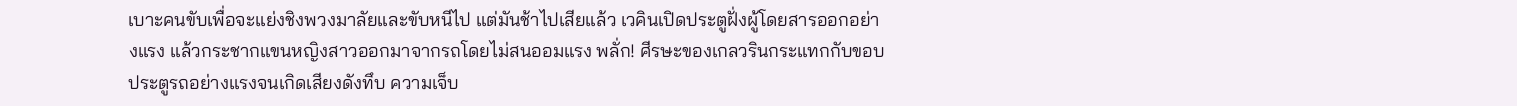เบาะคนขับเพื่อจะแย่งชิงพวงมาลัยและขับหนีไป แต่มันช้าไปเสียแล้ว เวคินเปิดประตูฝั่งผู้โดยสารออกอย่างแรง แล้วกระชากแขนหญิงสาวออกมาจากรถโดยไม่สนออมแรง พลั่ก! ศีรษะของเกลวรินกระแทกกับขอบประตูรถอย่างแรงจนเกิดเสียงดังทึบ ความเจ็บ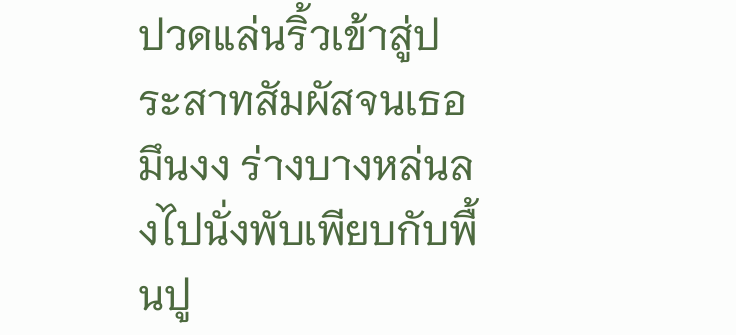ปวดแล่นริ้วเข้าสู่ประสาทสัมผัสจนเธอมึนงง ร่างบางหล่นลงไปนั่งพับเพียบกับพื้นปู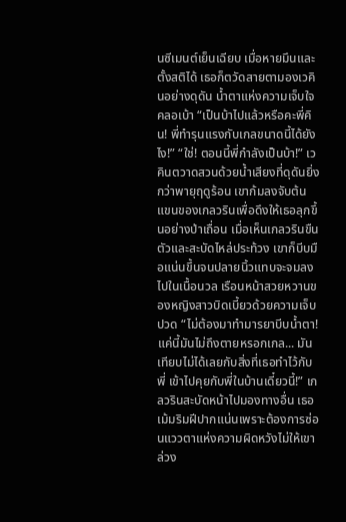นซีเมนต์เย็นเฉียบ เมื่อหายมึนและตั้งสติได้ เธอก็ตวัดสายตามองเวคินอย่างดุดัน น้ำตาแห่งความเจ็บใจคลอเบ้า “เป็นบ้าไปแล้วหรือคะพี่คิน! พี่ทำรุนแรงกับเกลขนาดนี้ได้ยังไง!” “ใช่! ตอนนี้พี่กำลังเป็นบ้า!” เวคินตวาดสวนด้วยน้ำเสียงที่ดุดันยิ่งกว่าพายุฤดูร้อน เขาก้มลงจับต้นแขนของเกลวรินเพื่อดึงให้เธอลุกขึ้นอย่างป่าเถื่อน เมื่อเห็นเกลวรินขืนตัวและสะบัดไหล่ประท้วง เขาก็บีบมือแน่นขึ้นจนปลายนิ้วแทบจะจมลงไปในเนื้อนวล เรือนหน้าสวยหวานของหญิงสาวบิดเบี้ยวด้วยความเจ็บปวด “ไม่ต้องมาทำมารยาบีบน้ำตา! แค่นี้มันไม่ถึงตายหรอกเกล... มันเทียบไม่ได้เลยกับสิ่งที่เธอทำไว้กับพี่ เข้าไปคุยกับพี่ในบ้านเดี๋ยวนี้!” เกลวรินสะบัดหน้าไปมองทางอื่น เธอเม้มริมฝีปากแน่นเพราะต้องการซ่อนแววตาแห่งความผิดหวังไม่ให้เขาล่วง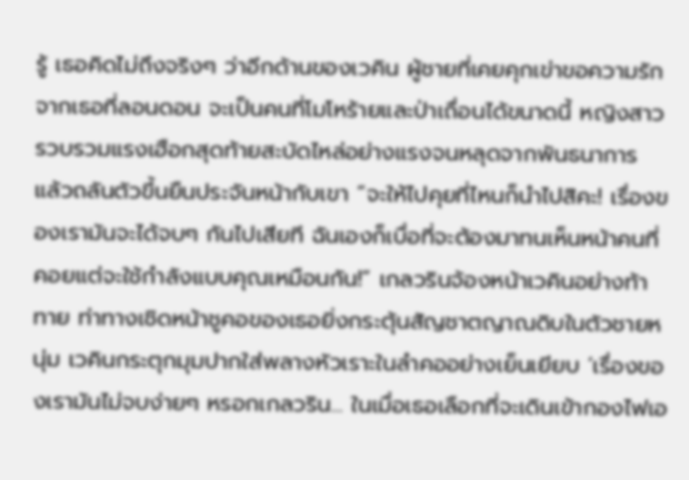รู้ เธอคิดไม่ถึงจริงๆ ว่าอีกด้านของเวคิน ผู้ชายที่เคยคุกเข่าขอความรักจากเธอที่ลอนดอน จะเป็นคนที่โมโหร้ายและป่าเถื่อนได้ขนาดนี้ หญิงสาวรวบรวมแรงเฮือกสุดท้ายสะบัดไหล่อย่างแรงจนหลุดจากพันธนาการ แล้วถลันตัวขึ้นยืนประจันหน้ากับเขา “จะให้ไปคุยที่ไหนก็นำไปสิคะ! เรื่องของเรามันจะได้จบๆ กันไปเสียที ฉันเองก็เบื่อที่จะต้องมาทนเห็นหน้าคนที่คอยแต่จะใช้กำลังแบบคุณเหมือนกัน!” เกลวรินจ้องหน้าเวคินอย่างท้าทาย ท่าทางเชิดหน้าชูคอของเธอยิ่งกระตุ้นสัญชาตญาณดิบในตัวชายหนุ่ม เวคินกระตุกมุมปากใส่พลางหัวเราะในลำคออย่างเย็นเยียบ ‘เรื่องของเรามันไม่จบง่ายๆ หรอกเกลวริน... ในเมื่อเธอเลือกที่จะเดินเข้ากองไฟเอ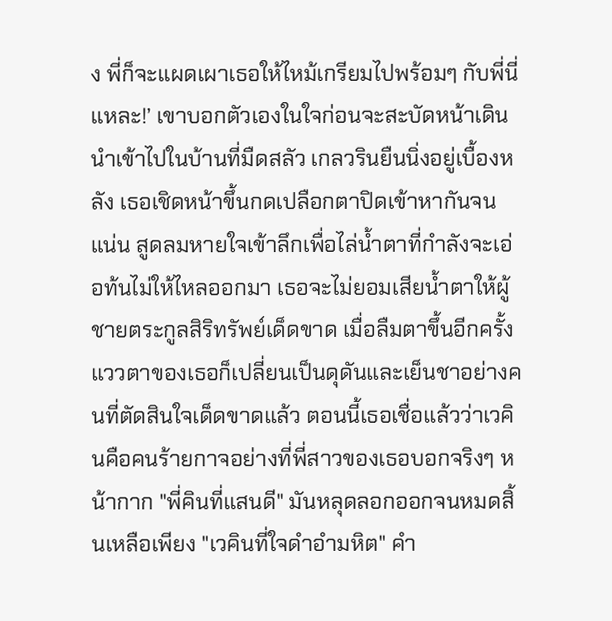ง พี่ก็จะแผดเผาเธอให้ไหม้เกรียมไปพร้อมๆ กับพี่นี่แหละ!’ เขาบอกตัวเองในใจก่อนจะสะบัดหน้าเดินนำเข้าไปในบ้านที่มืดสลัว เกลวรินยืนนิ่งอยู่เบื้องหลัง เธอเชิดหน้าขึ้นกดเปลือกตาปิดเข้าหากันจนแน่น สูดลมหายใจเข้าลึกเพื่อไล่น้ำตาที่กำลังจะเอ่อท้นไม่ให้ไหลออกมา เธอจะไม่ยอมเสียน้ำตาให้ผู้ชายตระกูลสิริทรัพย์เด็ดขาด เมื่อลืมตาขึ้นอีกครั้ง แววตาของเธอก็เปลี่ยนเป็นดุดันและเย็นชาอย่างคนที่ตัดสินใจเด็ดขาดแล้ว ตอนนี้เธอเชื่อแล้วว่าเวคินคือคนร้ายกาจอย่างที่พี่สาวของเธอบอกจริงๆ หน้ากาก "พี่คินที่แสนดี" มันหลุดลอกออกจนหมดสิ้นเหลือเพียง "เวคินที่ใจดำอำมหิต" คำ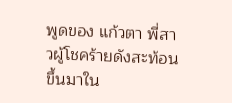พูดของ แก้วตา พี่สาวผู้โชคร้ายดังสะท้อนขึ้นมาใน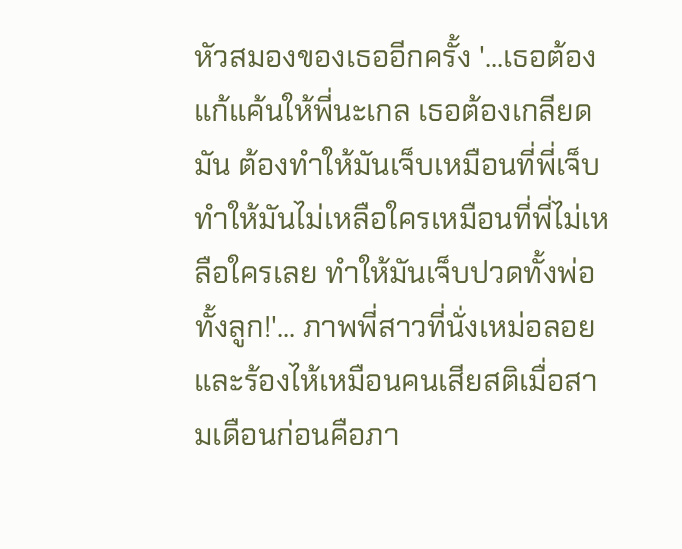หัวสมองของเธออีกครั้ง '...เธอต้องแก้แค้นให้พี่นะเกล เธอต้องเกลียดมัน ต้องทำให้มันเจ็บเหมือนที่พี่เจ็บ ทำให้มันไม่เหลือใครเหมือนที่พี่ไม่เหลือใครเลย ทำให้มันเจ็บปวดทั้งพ่อทั้งลูก!'... ภาพพี่สาวที่นั่งเหม่อลอยและร้องไห้เหมือนคนเสียสติเมื่อสามเดือนก่อนคือภา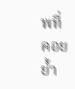พที่คอยย้ำ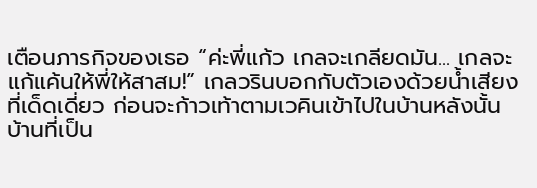เตือนภารกิจของเธอ “ค่ะพี่แก้ว เกลจะเกลียดมัน... เกลจะแก้แค้นให้พี่ให้สาสม!” เกลวรินบอกกับตัวเองด้วยน้ำเสียงที่เด็ดเดี่ยว ก่อนจะก้าวเท้าตามเวคินเข้าไปในบ้านหลังนั้น บ้านที่เป็น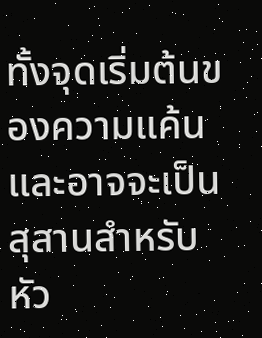ทั้งจุดเริ่มต้นของความแค้น และอาจจะเป็นสุสานสำหรับหัว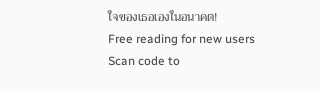ใจของเธอเองในอนาคต!
Free reading for new users
Scan code to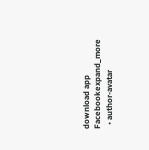download app
Facebookexpand_more
  • author-avatar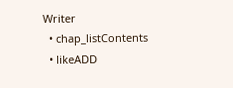Writer
  • chap_listContents
  • likeADD